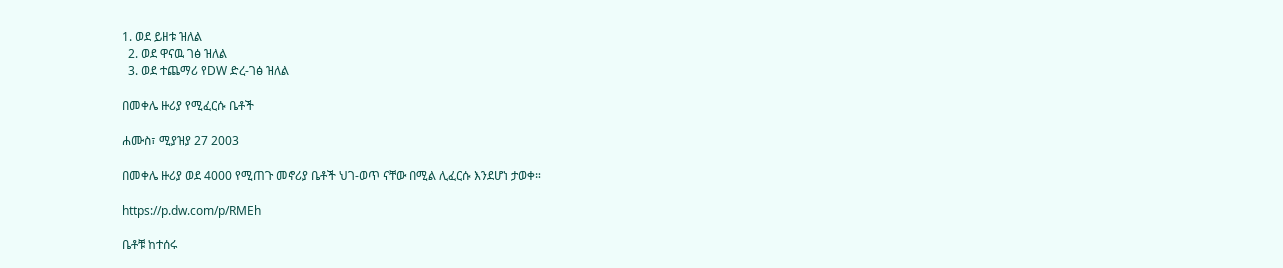1. ወደ ይዘቱ ዝለል
  2. ወደ ዋናዉ ገፅ ዝለል
  3. ወደ ተጨማሪ የDW ድረ-ገፅ ዝለል

በመቀሌ ዙሪያ የሚፈርሱ ቤቶች

ሐሙስ፣ ሚያዝያ 27 2003

በመቀሌ ዙሪያ ወደ 4000 የሚጠጉ መኖሪያ ቤቶች ህገ-ወጥ ናቸው በሚል ሊፈርሱ እንደሆነ ታወቀ።

https://p.dw.com/p/RMEh

ቤቶቹ ከተሰሩ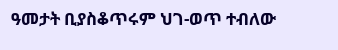ዓመታት ቢያስቆጥሩም ህገ-ወጥ ተብለው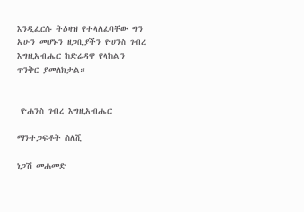እንዲፈርሱ ትዕዛዝ የተላለፈባቸው ግን አሁን መሆኑን ዘጋቢያችን ዮሀንስ ገብረ እግዚአብሔር ከድሬዳዋ የላከልን ጥንቅር ያመለክታል።


 ዮሐንስ ገብረ እግዚአብሔር

ማንተጋፍቶት ስለሺ

ነጋሽ መሐመድ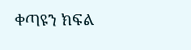ቀጣዩን ክፍል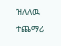ዝለለዉ ተጨማሪ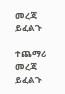መረጃ ይፈልጉ

ተጨማሪ መረጃ ይፈልጉ